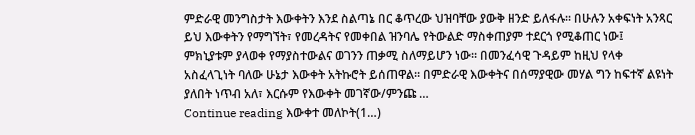ምድራዊ መንግስታት እውቀትን እንደ ስልጣኔ በር ቆጥረው ህዝባቸው ያውቅ ዘንድ ይለፋሉ። በሁሉን አቀፍነት አንጻር ይህ እውቀትን የማግኘት፣ የመረዳትና የመቀበል ዝንባሌ የትውልድ ማስቀጠያም ተደርጎ የሚቆጠር ነው፤ ምክኒያቱም ያላወቀ የማያስተውልና ወገንን ጠቃሚ ስለማይሆን ነው። በመንፈሳዊ ጉዳይም ከዚህ የላቀ አስፈላጊነት ባለው ሁኔታ እውቀት አትኩሮት ይሰጠዋል። በምድራዊ እውቀትና በሰማያዊው መሃል ግን ከፍተኛ ልዩነት ያለበት ነጥብ አለ፣ እርሱም የእውቀት መገኛው/ምንጩ …
Continue reading እውቀተ መለኮት(1…)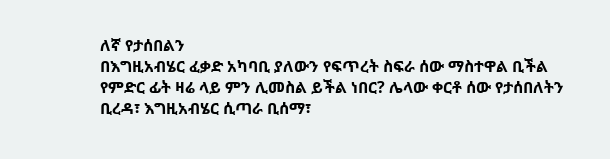ለኛ የታሰበልን
በእግዚአብሄር ፈቃድ አካባቢ ያለውን የፍጥረት ስፍራ ሰው ማስተዋል ቢችል የምድር ፊት ዛሬ ላይ ምን ሊመስል ይችል ነበር? ሌላው ቀርቶ ሰው የታሰበለትን ቢረዳ፣ እግዚአብሄር ሲጣራ ቢሰማ፣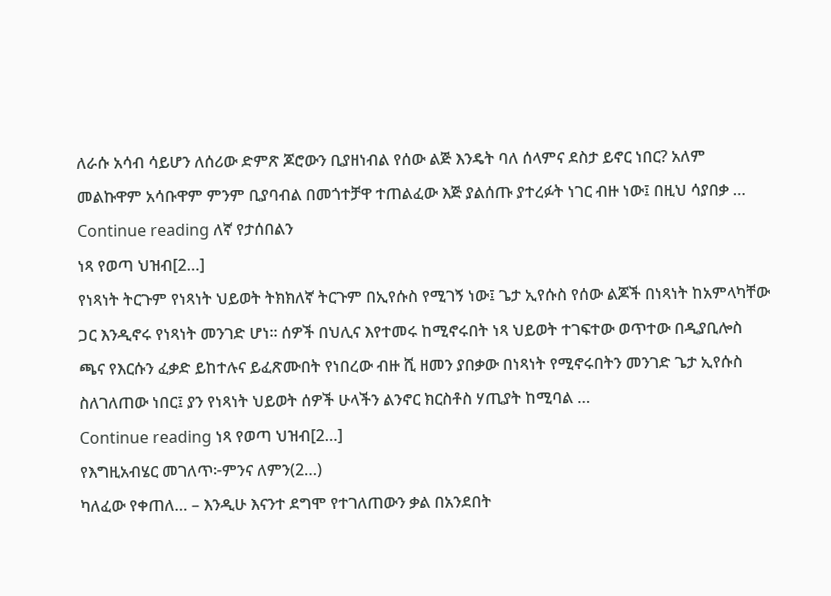ለራሱ አሳብ ሳይሆን ለሰሪው ድምጽ ጆሮውን ቢያዘነብል የሰው ልጅ እንዴት ባለ ሰላምና ደስታ ይኖር ነበር? አለም መልኩዋም አሳቡዋም ምንም ቢያባብል በመጎተቻዋ ተጠልፈው እጅ ያልሰጡ ያተረፉት ነገር ብዙ ነው፤ በዚህ ሳያበቃ …
Continue reading ለኛ የታሰበልን
ነጻ የወጣ ህዝብ[2…]
የነጻነት ትርጉም የነጻነት ህይወት ትክክለኛ ትርጉም በኢየሱስ የሚገኝ ነው፤ ጌታ ኢየሱስ የሰው ልጆች በነጻነት ከአምላካቸው ጋር እንዲኖሩ የነጻነት መንገድ ሆነ። ሰዎች በህሊና እየተመሩ ከሚኖሩበት ነጻ ህይወት ተገፍተው ወጥተው በዲያቢሎስ ጫና የእርሱን ፈቃድ ይከተሉና ይፈጽሙበት የነበረው ብዙ ሺ ዘመን ያበቃው በነጻነት የሚኖሩበትን መንገድ ጌታ ኢየሱስ ስለገለጠው ነበር፤ ያን የነጻነት ህይወት ሰዎች ሁላችን ልንኖር ክርስቶስ ሃጢያት ከሚባል …
Continue reading ነጻ የወጣ ህዝብ[2…]
የእግዚአብሄር መገለጥ፦ምንና ለምን(2…)
ካለፈው የቀጠለ… – እንዲሁ እናንተ ደግሞ የተገለጠውን ቃል በአንደበት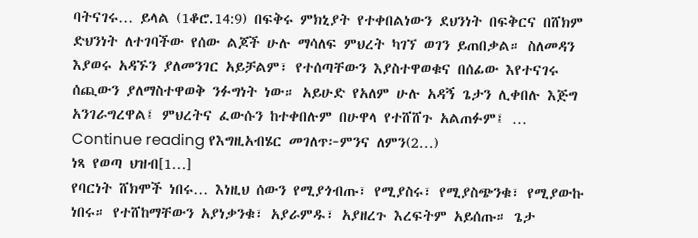ባትናገሩ… ይላል (1ቆሮ.14:9) በፍቅሩ ምክኒያት የተቀበልነውን ደህንነት በፍቅርና በሸክም ድህንነት ለተገባችው የሰው ልጆች ሁሉ ማሳለፍ ምህረት ካገኘ ወገን ይጠበቃል። ስለመዳን እያወሩ አዳኙን ያለመንገር አይቻልም፣ የተሰጣቸውን እያስተዋወቁና በሰፊው እየተናገሩ ሰጪውን ያለማስተዋወቅ ንፉግነት ነው። አይሁድ የአለም ሁሉ አዳኝ ጌታን ሊቀበሉ እጅግ አንገራግረዋል፤ ምህረትና ፈውሱን ከተቀበሉም በሁዋላ የተሸሸጉ አልጠፉም፤ …
Continue reading የእግዚአብሄር መገለጥ፦ምንና ለምን(2…)
ነጻ የወጣ ህዝብ[1…]
የባርነት ሸክሞች ነበሩ… እነዚህ ሰውን የሚያጎብጡ፣ የሚያስሩ፣ የሚያስጭንቁ፣ የሚያውኩ ነበሩ። የተሸከማቸውን አያነቃንቁ፣ አያራምዱ፣ አያዘረጉ እረፍትም አይሰጡ። ጌታ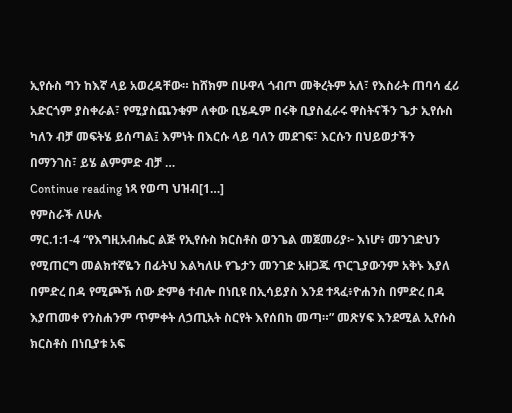ኢየሱስ ግን ከእኛ ላይ አወረዳቸው። ከሸክም በሁዋላ ጎብጦ መቅረትም አለ፣ የእስራት ጠባሳ ፈሪ አድርጎም ያስቀራል፣ የሚያስጨንቁም ለቀው ቢሄዱም በሩቅ ቢያስፈራሩ ዋስትናችን ጌታ ኢየሱስ ካለን ብቻ መፍትሄ ይሰጣል፤ እምነት በእርሱ ላይ ባለን መደገፍ፣ እርሱን በህይወታችን በማንገስ፣ ይሄ ልምምድ ብቻ …
Continue reading ነጻ የወጣ ህዝብ[1…]
የምስራች ለሁሉ
ማር.1:1-4 “የእግዚአብሔር ልጅ የኢየሱስ ክርስቶስ ወንጌል መጀመሪያ፦ እነሆ፥ መንገድህን የሚጠርግ መልክተኛዬን በፊትህ እልካለሁ የጌታን መንገድ አዘጋጁ ጥርጊያውንም አቅኑ እያለ በምድረ በዳ የሚጮኽ ሰው ድምፅ ተብሎ በነቢዩ በኢሳይያስ እንደ ተጻፈ፥ዮሐንስ በምድረ በዳ እያጠመቀ የንስሐንም ጥምቀት ለኃጢአት ስርየት እየሰበከ መጣ።” መጽሃፍ እንደሚል ኢየሱስ ክርስቶስ በነቢያቱ አፍ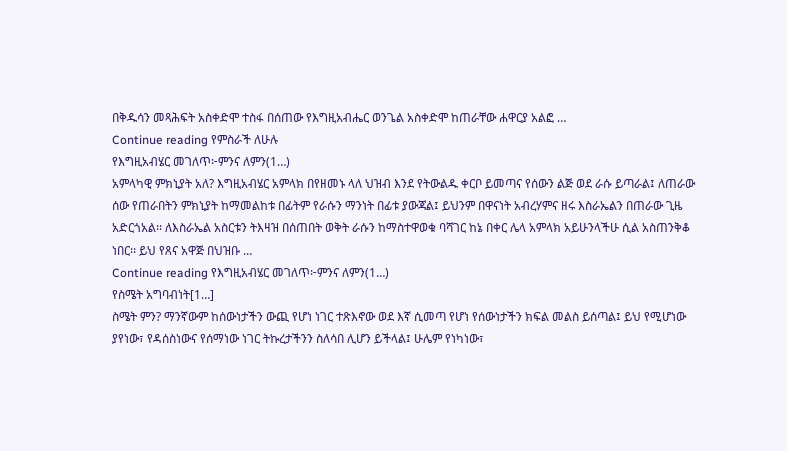በቅዱሳን መጻሕፍት አስቀድሞ ተስፋ በሰጠው የእግዚአብሔር ወንጌል አስቀድሞ ከጠራቸው ሐዋርያ አልፎ …
Continue reading የምስራች ለሁሉ
የእግዚአብሄር መገለጥ፦ምንና ለምን(1…)
አምላካዊ ምክኒያት አለ? እግዚአብሄር አምላክ በየዘመኑ ላለ ህዝብ እንደ የትውልዱ ቀርቦ ይመጣና የሰውን ልጅ ወደ ራሱ ይጣራል፤ ለጠራው ሰው የጠራበትን ምክኒያት ከማመልከቱ በፊትም የራሱን ማንነት በፊቱ ያውጃል፤ ይህንም በዋናነት አብረሃምና ዘሩ እስራኤልን በጠራው ጊዜ አድርጎአል፡፡ ለእስራኤል አስርቱን ትእዛዝ በሰጠበት ወቅት ራሱን ከማስተዋወቁ ባሻገር ከኔ በቀር ሌላ አምላክ አይሁንላችሁ ሲል አስጠንቅቆ ነበር፡፡ ይህ የጸና አዋጅ በህዝቡ …
Continue reading የእግዚአብሄር መገለጥ፦ምንና ለምን(1…)
የስሜት አግባብነት[1…]
ስሜት ምን? ማንኛውም ከሰውነታችን ውጪ የሆነ ነገር ተጽእኖው ወደ እኛ ሲመጣ የሆነ የሰውነታችን ክፍል መልስ ይሰጣል፤ ይህ የሚሆነው ያየነው፣ የዳሰስነውና የሰማነው ነገር ትኩረታችንን ስለሳበ ሊሆን ይችላል፤ ሁሌም የነካነው፣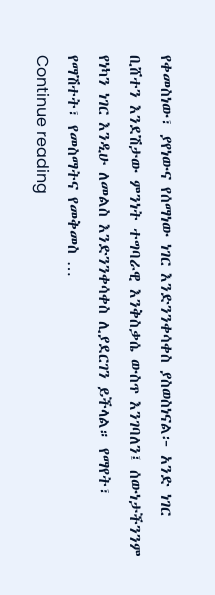የቀመስነው፣ ያየነውና የሰማነው ነገር እንድንንቀሳቀስ ያስወስነናል፦ አንድ ነገር ቢሸተን እንደሽታው ምንነት ተግባራዊ እንቅስቃሴ ውስጥ እንገባለን፤ ሰውነታችንንም የነካን ነገር እንዲሁ ለመልስ እንድንንቀሳቀስ ሊያደርገን ይችላል። የማየት፣ የማሽተት፣ የመስማትና የመቅመስ …
Continue reading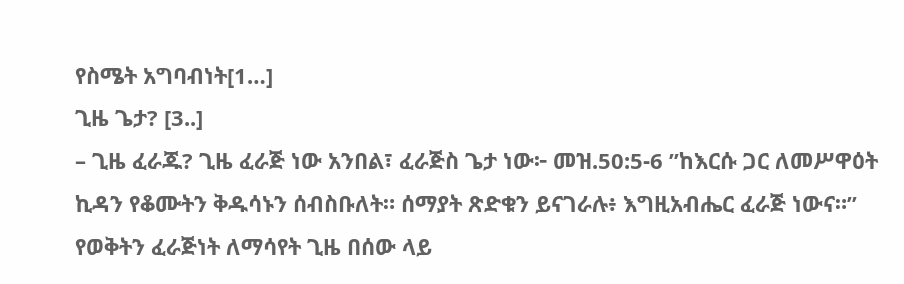የስሜት አግባብነት[1…]
ጊዜ ጌታ? [3..]
– ጊዜ ፈራጁ? ጊዜ ፈራጅ ነው አንበል፣ ፈራጅስ ጌታ ነው፦ መዝ.50:5-6 ”ከእርሱ ጋር ለመሥዋዕት ኪዳን የቆሙትን ቅዱሳኑን ሰብስቡለት። ሰማያት ጽድቁን ይናገራሉ፥ እግዚአብሔር ፈራጅ ነውና።” የወቅትን ፈራጅነት ለማሳየት ጊዜ በሰው ላይ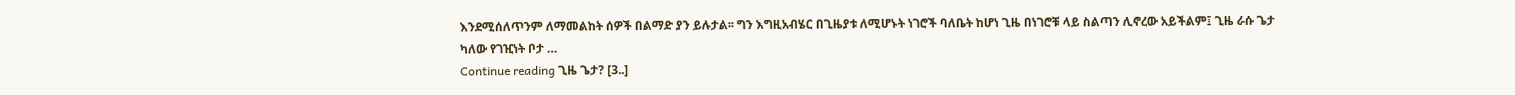እንደሚሰለጥንም ለማመልከት ሰዎች በልማድ ያን ይሉታል፡፡ ግን እግዚአብሄር በጊዜያቱ ለሚሆኑት ነገሮች ባለቤት ከሆነ ጊዜ በነገሮቹ ላይ ስልጣን ሊኖረው አይችልም፤ ጊዜ ራሱ ጌታ ካለው የገዢነት ቦታ …
Continue reading ጊዜ ጌታ? [3..]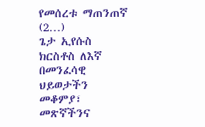የመሰረቱ ማጠንጠኛ (2…)
ጌታ ኢየሱስ ክርስቶስ ለእኛ በመንፈሳዊ ህይወታችን መቆምያ፣ መጽኛችንና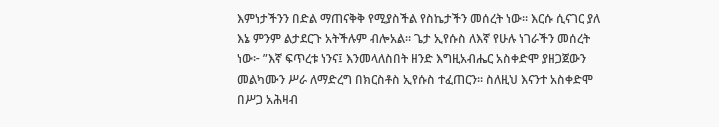እምነታችንን በድል ማጠናቅቅ የሚያስችል የስኬታችን መሰረት ነው። እርሱ ሲናገር ያለ እኔ ምንም ልታደርጉ አትችሉም ብሎአል። ጌታ ኢየሱስ ለእኛ የሁሉ ነገራችን መሰረት ነው፦ ”እኛ ፍጥረቱ ነንና፤ እንመላለስበት ዘንድ እግዚአብሔር አስቀድሞ ያዘጋጀውን መልካሙን ሥራ ለማድረግ በክርስቶስ ኢየሱስ ተፈጠርን። ስለዚህ እናንተ አስቀድሞ በሥጋ አሕዛብ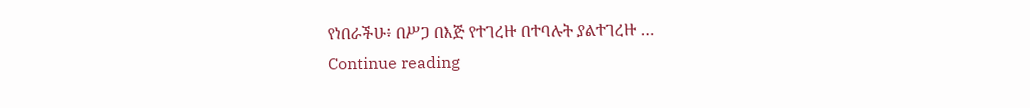የነበራችሁ፥ በሥጋ በእጅ የተገረዙ በተባሉት ያልተገረዙ …
Continue reading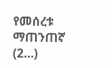የመሰረቱ ማጠንጠኛ (2…)